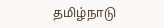தமிழ்நாடு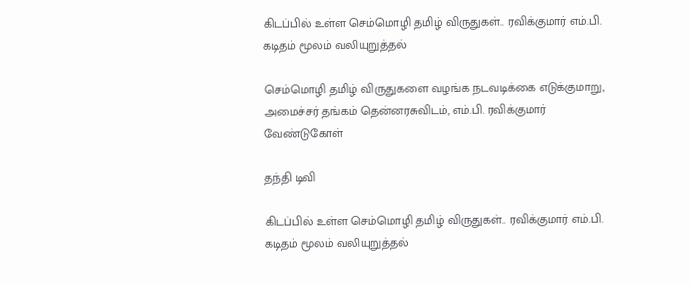கிடப்பில் உள்ள செம்மொழி தமிழ் விருதுகள்.. ரவிக்குமார் எம்.பி. கடிதம் மூலம் வலியுறுத்தல்

செம்மொழி தமிழ் விருதுகளை வழங்க நடவடிக்கை எடுக்குமாறு, அமைச்சர் தங்கம் தென்னரசுவிடம், எம்.பி. ரவிக்குமார் வேண்டுகோள்

தந்தி டிவி

கிடப்பில் உள்ள செம்மொழி தமிழ் விருதுகள்.. ரவிக்குமார் எம்.பி. கடிதம் மூலம் வலியுறுத்தல்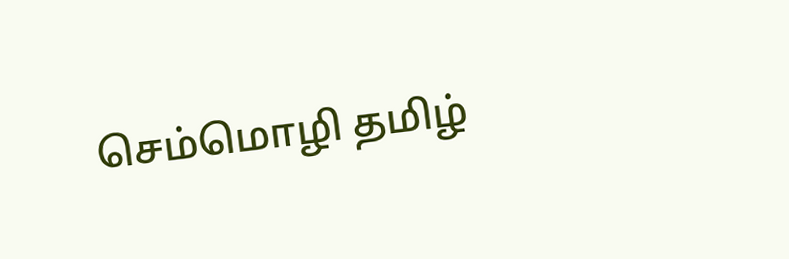செம்மொழி தமிழ்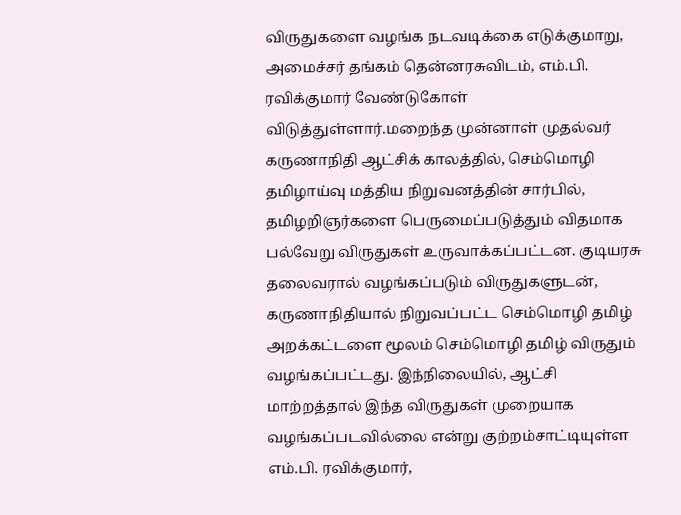விருதுகளை வழங்க நடவடிக்கை எடுக்குமாறு, அமைச்சர் தங்கம் தென்னரசுவிடம், எம்.பி. ரவிக்குமார் வேண்டுகோள் விடுத்துள்ளார்.மறைந்த முன்னாள் முதல்வர் கருணாநிதி ஆட்சிக் காலத்தில், செம்மொழி தமிழாய்வு மத்திய நிறுவனத்தின் சார்பில், தமிழறிஞர்களை பெருமைப்படுத்தும் விதமாக பல்வேறு விருதுகள் உருவாக்கப்பட்டன. குடியரசு தலைவரால் வழங்கப்படும் விருதுகளுடன், கருணாநிதியால் நிறுவப்பட்ட செம்மொழி தமிழ் அறக்கட்டளை மூலம் செம்மொழி தமிழ் விருதும் வழங்கப்பட்டது. இந்நிலையில், ஆட்சி மாற்றத்தால் இந்த விருதுகள் முறையாக வழங்கப்படவில்லை என்று குற்றம்சாட்டியுள்ள எம்.பி. ரவிக்குமார்,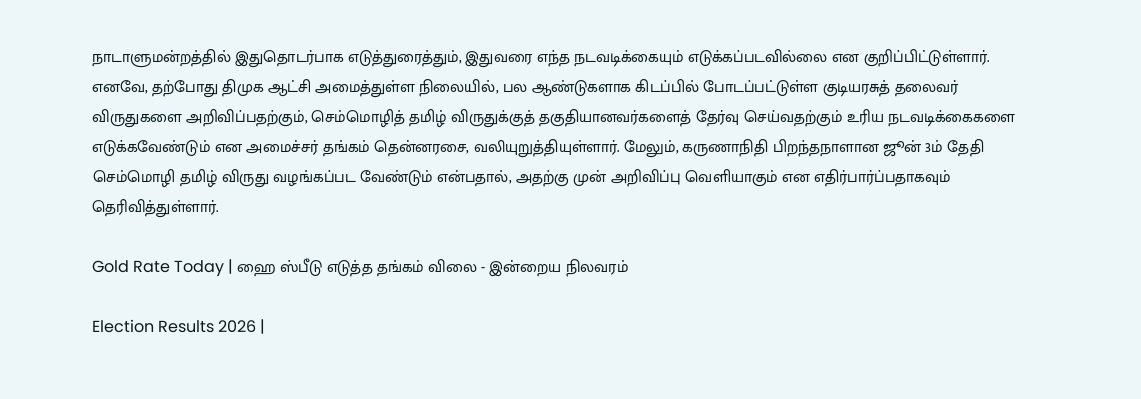நாடாளுமன்றத்தில் இதுதொடர்பாக எடுத்துரைத்தும், இதுவரை எந்த நடவடிக்கையும் எடுக்கப்படவில்லை என குறிப்பிட்டுள்ளார். எனவே, தற்போது திமுக ஆட்சி அமைத்துள்ள நிலையில், பல ஆண்டுகளாக கிடப்பில் போடப்பட்டுள்ள குடியரசுத் தலைவர் விருதுகளை அறிவிப்பதற்கும், செம்மொழித் தமிழ் விருதுக்குத் தகுதியானவர்களைத் தேர்வு செய்வதற்கும் உரிய நடவடிக்கைகளை எடுக்கவேண்டும் என அமைச்சர் தங்கம் தென்னரசை, வலியுறுத்தியுள்ளார். மேலும், கருணாநிதி பிறந்தநாளான ஜூன் 3ம் தேதி செம்மொழி தமிழ் விருது வழங்கப்பட வேண்டும் என்பதால், அதற்கு முன் அறிவிப்பு வெளியாகும் என எதிர்பார்ப்பதாகவும் தெரிவித்துள்ளார்.

Gold Rate Today | ஹை ஸ்பீடு எடுத்த தங்கம் விலை - இன்றைய நிலவரம்

Election Results 2026 |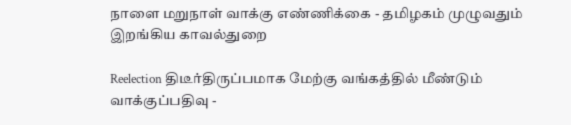நாளை மறுநாள் வாக்கு எண்ணிக்கை - தமிழகம் முழுவதும் இறங்கிய காவல்துறை

Reelection திடீர்திருப்பமாக மேற்கு வங்கத்தில் மீண்டும் வாக்குப்பதிவு -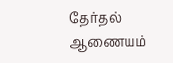தேர்தல் ஆணையம்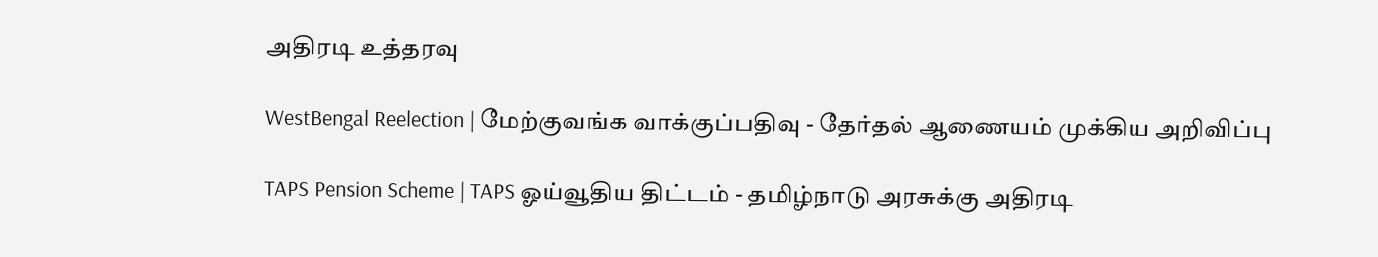அதிரடி உத்தரவு

WestBengal Reelection | மேற்குவங்க வாக்குப்பதிவு - தேர்தல் ஆணையம் முக்கிய அறிவிப்பு

TAPS Pension Scheme | TAPS ஓய்வூதிய திட்டம் - தமிழ்நாடு அரசுக்கு அதிரடி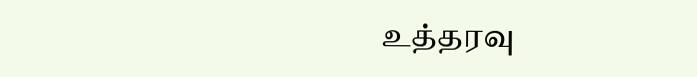உத்தரவு